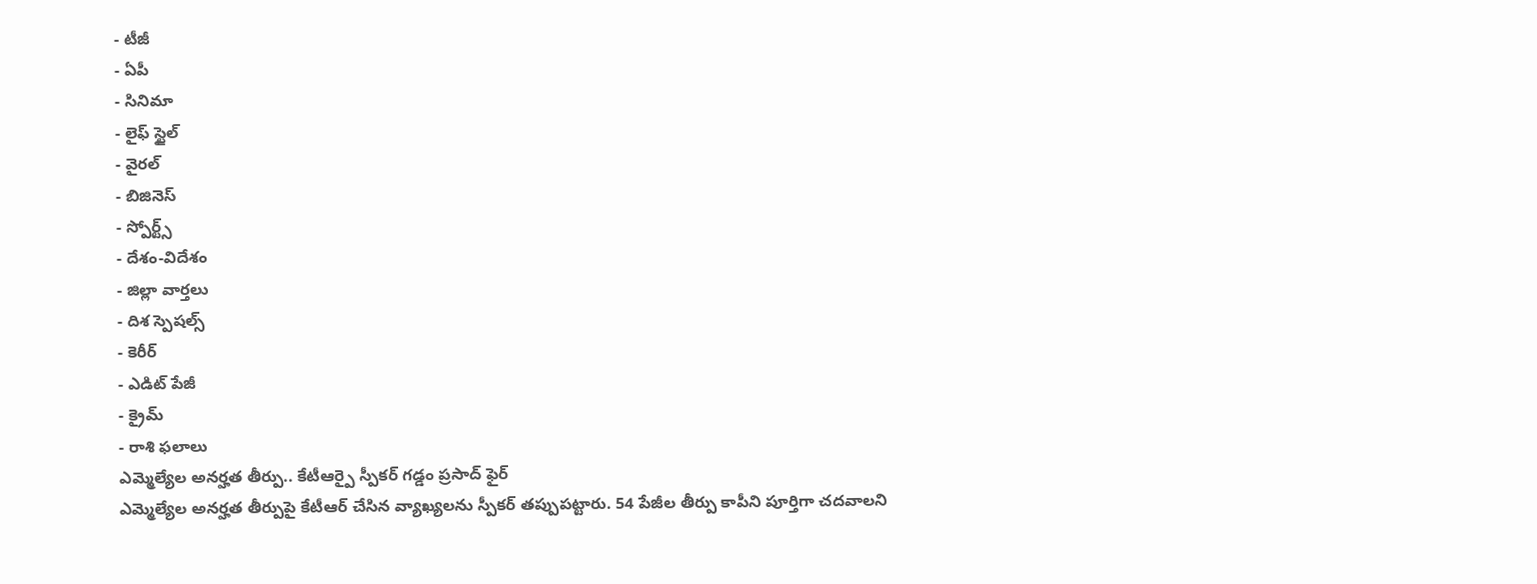- టీజీ
- ఏపీ
- సినిమా
- లైఫ్ స్టైల్
- వైరల్
- బిజినెస్
- స్పోర్ట్స్
- దేశం-విదేశం
- జిల్లా వార్తలు
- దిశ స్పెషల్స్
- కెరీర్
- ఎడిట్ పేజీ
- క్రైమ్
- రాశి ఫలాలు
ఎమ్మెల్యేల అనర్హత తీర్పు.. కేటీఆర్పై స్పీకర్ గడ్డం ప్రసాద్ ఫైర్
ఎమ్మెల్యేల అనర్హత తీర్పుపై కేటీఆర్ చేసిన వ్యాఖ్యలను స్పీకర్ తప్పుపట్టారు. 54 పేజీల తీర్పు కాపీని పూర్తిగా చదవాలని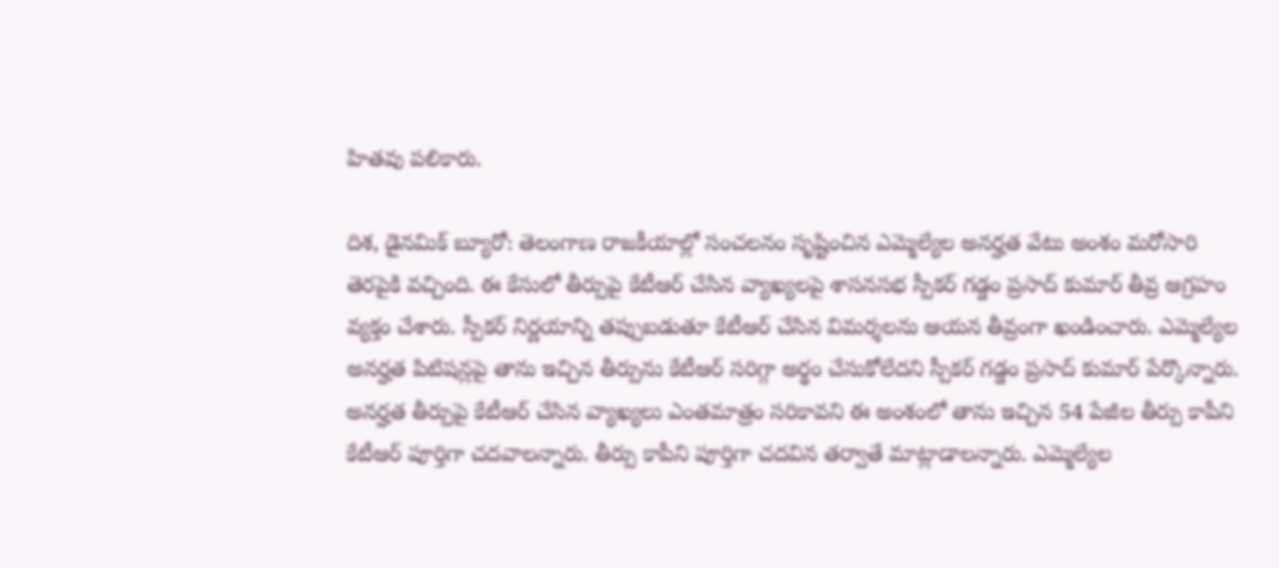హితవు పలికారు.

దిశ, డైనమిక్ బ్యూరో: తెలంగాణ రాజకీయాల్లో సంచలనం సృష్టించిన ఎమ్మెల్యేల అనర్హత వేటు అంశం మరోసారి తెరపైకి వచ్చింది. ఈ కేసులో తీర్పుపై కేటీఆర్ చేసిన వ్యాఖ్యలపై శాసనసభ స్పీకర్ గడ్డం ప్రసాద్ కుమార్ తీవ్ర ఆగ్రహం వ్యక్తం చేశారు. స్పీకర్ నిర్ణయాన్ని తప్పుబడుతూ కేటీఆర్ చేసిన విమర్శలను ఆయన తీవ్రంగా ఖండించారు. ఎమ్మెల్యేల అనర్హత పిటిషన్లపై తాను ఇచ్చిన తీర్పును కేటీఆర్ సరిగ్గా అర్థం చేసుకోలేదని స్పీకర్ గడ్డం ప్రసాద్ కుమార్ పేర్కొన్నారు. అనర్హత తీర్పుపై కేటీఆర్ చేసిన వ్యాఖ్యలు ఎంతమాత్రం సరికావని ఈ అంశంలో తాను ఇచ్చిన 54 పేజీల తీర్పు కాపీని కేటీఆర్ పూర్తిగా చదవాలన్నారు. తీర్పు కాపీని పూర్తిగా చదవిన తర్వాతే మాట్లాడాలన్నారు. ఎమ్మెల్యేల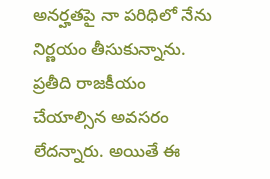అనర్హతపై నా పరిధిలో నేను నిర్ణయం తీసుకున్నాను. ప్రతీది రాజకీయం చేయాల్సిన అవసరం లేదన్నారు. అయితే ఈ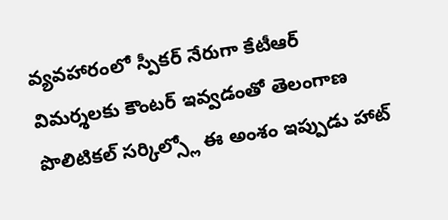వ్యవహారంలో స్పీకర్ నేరుగా కేటీఆర్ విమర్శలకు కౌంటర్ ఇవ్వడంతో తెలంగాణ పొలిటికల్ సర్కిల్స్లో ఈ అంశం ఇప్పుడు హాట్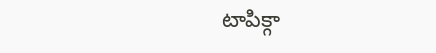టాపిక్గా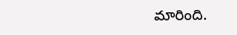మారింది.